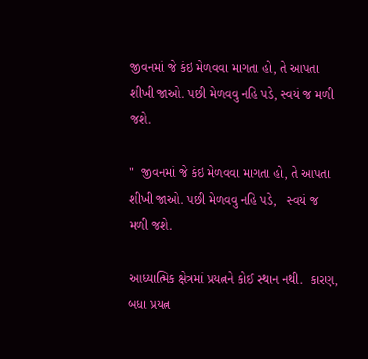જીવનમાં જે કંઇ મેળવવા માગતા હો, તે આપતા શીખી જાઓ. પછી મેળવવુ નહિ પડે, સ્વયં જ મળી જશે.

"  જીવનમાં જે કંઇ મેળવવા માગતા હો, તે આપતા શીખી જાઓ. પછી મેળવવુ નહિ પડે,   સ્વયં જ મળી જશે.

આધ્યાત્મિક ક્ષેત્રમાં પ્રયત્નને કોઈ સ્થાન નથી.  કારણ,  બધા પ્રયત્ન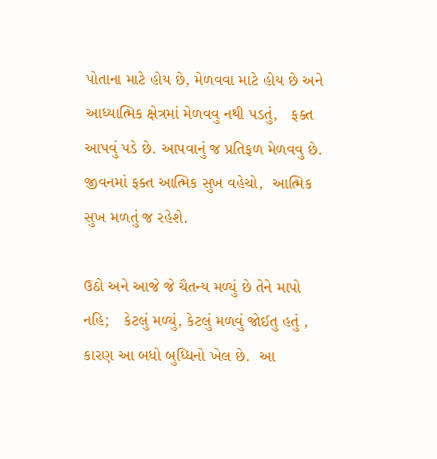પોતાના માટે હોય છે, મેળવવા માટે હોય છે અને આધ્યાત્મિક ક્ષેત્રમાં મેળવવુ નથી પડતું,   ફક્ત આપવું પડે છે. આપવાનું જ પ્રતિફળ મેળવવુ છે.  જીવનમાં ફક્ત આત્મિક સુખ વહેચો,  આત્મિક સુખ મળતું જ રહેશે.

ઉઠો અને આજે જે ચૈતન્ય મળ્યું છે તેને માપો નહિ;   કેટલું મળ્યું, કેટલું મળવું જોઈતુ હતું , કારણ આ બધો બુધ્ધિનો ખેલ છે.  આ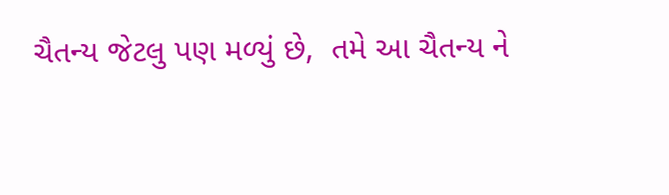ચૈતન્ય જેટલુ પણ મળ્યું છે,  તમે આ ચૈતન્ય ને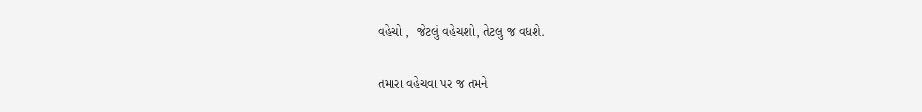વહેચો ,  જેટલું વહેચશો, તેટલુ જ વધશે.

તમારા વહેચવા પર જ તમને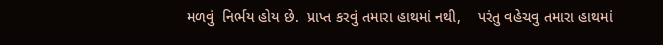મળવું  નિર્ભય હોય છે.  પ્રાપ્ત કરવું તમારા હાથમાં નથી,    પરંતુ વહેચવુ તમારા હાથમાં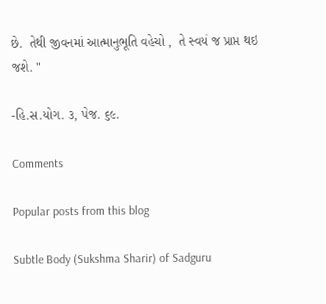છે.  તેથી જીવનમાં આત્માનુભૂતિ વહેચો ,  તે સ્વયં જ પ્રાપ્ત થઇ જશે. "

-હિ.સ.યોગ. ૩, પેજ. ૬૯.

Comments

Popular posts from this blog

Subtle Body (Sukshma Sharir) of Sadguru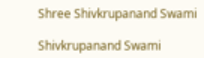Shree Shivkrupanand Swami

Shivkrupanand Swami